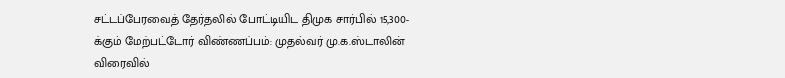சட்டப்பேரவைத் தேர்தலில் போட்டியிட திமுக சார்பில் 15,300-க்கும் மேற்பட்டோர் விண்ணப்பம்: முதல்வர் மு.க.ஸ்டாலின் விரைவில்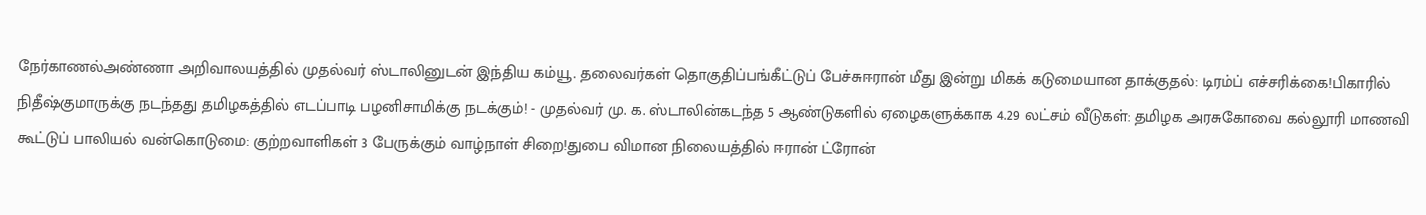நேர்காணல்அண்ணா அறிவாலயத்தில் முதல்வர் ஸ்டாலினுடன் இந்திய கம்யூ. தலைவர்கள் தொகுதிப்பங்கீட்டுப் பேச்சுஈரான் மீது இன்று மிகக் கடுமையான தாக்குதல்: டிரம்ப் எச்சரிக்கை!பிகாரில் நிதீஷ்குமாருக்கு நடந்தது தமிழகத்தில் எடப்பாடி பழனிசாமிக்கு நடக்கும்! - முதல்வர் மு. க. ஸ்டாலின்கடந்த 5 ஆண்டுகளில் ஏழைகளுக்காக 4.29 லட்சம் வீடுகள்: தமிழக அரசுகோவை கல்லூரி மாணவி கூட்டுப் பாலியல் வன்கொடுமை: குற்றவாளிகள் 3 பேருக்கும் வாழ்நாள் சிறை!துபை விமான நிலையத்தில் ஈரான் ட்ரோன்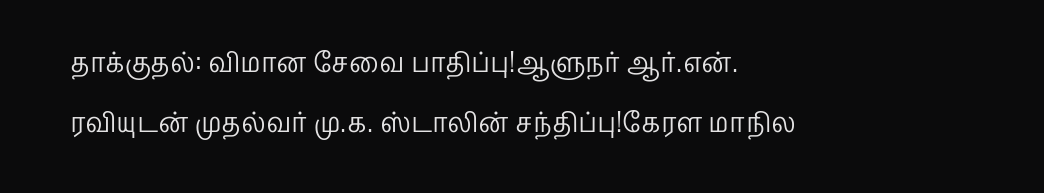தாக்குதல்: விமான சேவை பாதிப்பு!ஆளுநர் ஆர்.என். ரவியுடன் முதல்வர் மு.க. ஸ்டாலின் சந்திப்பு!கேரள மாநில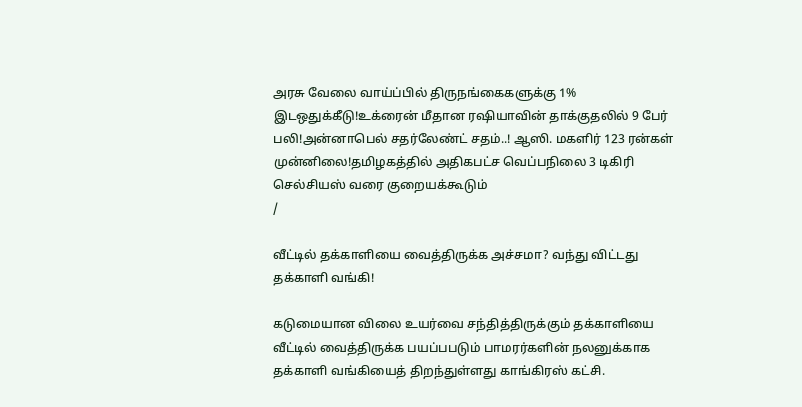அரசு வேலை வாய்ப்பில் திருநங்கைகளுக்கு 1% இடஒதுக்கீடு!உக்ரைன் மீதான ரஷியாவின் தாக்குதலில் 9 பேர் பலி!அன்னாபெல் சதர்லேண்ட் சதம்..! ஆஸி. மகளிர் 123 ரன்கள் முன்னிலை!தமிழகத்தில் அதிகபட்ச வெப்பநிலை 3 டிகிரி செல்சியஸ் வரை குறையக்கூடும்
/

வீட்டில் தக்காளியை வைத்திருக்க அச்சமா? வந்து விட்டது தக்காளி வங்கி!

கடுமையான விலை உயர்வை சந்தித்திருக்கும் தக்காளியை வீட்டில் வைத்திருக்க பயப்பபடும் பாமரர்களின் நலனுக்காக தக்காளி வங்கியைத் திறந்துள்ளது காங்கிரஸ் கட்சி.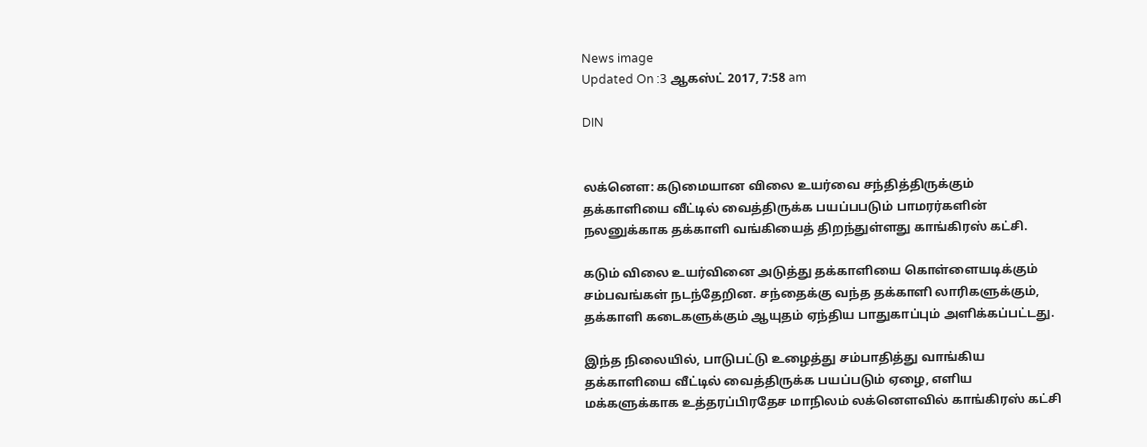News image
Updated On :3 ஆகஸ்ட் 2017, 7:58 am

DIN


லக்னௌ: கடுமையான விலை உயர்வை சந்தித்திருக்கும் தக்காளியை வீட்டில் வைத்திருக்க பயப்பபடும் பாமரர்களின் நலனுக்காக தக்காளி வங்கியைத் திறந்துள்ளது காங்கிரஸ் கட்சி.

கடும் விலை உயர்வினை அடுத்து தக்காளியை கொள்ளையடிக்கும் சம்பவங்கள் நடந்தேறின. சந்தைக்கு வந்த தக்காளி லாரிகளுக்கும், தக்காளி கடைகளுக்கும் ஆயுதம் ஏந்திய பாதுகாப்பும் அளிக்கப்பட்டது.

இந்த நிலையில், பாடுபட்டு உழைத்து சம்பாதித்து வாங்கிய தக்காளியை வீட்டில் வைத்திருக்க பயப்படும் ஏழை, எளிய மக்களுக்காக உத்தரப்பிரதேச மாநிலம் லக்னௌவில் காங்கிரஸ் கட்சி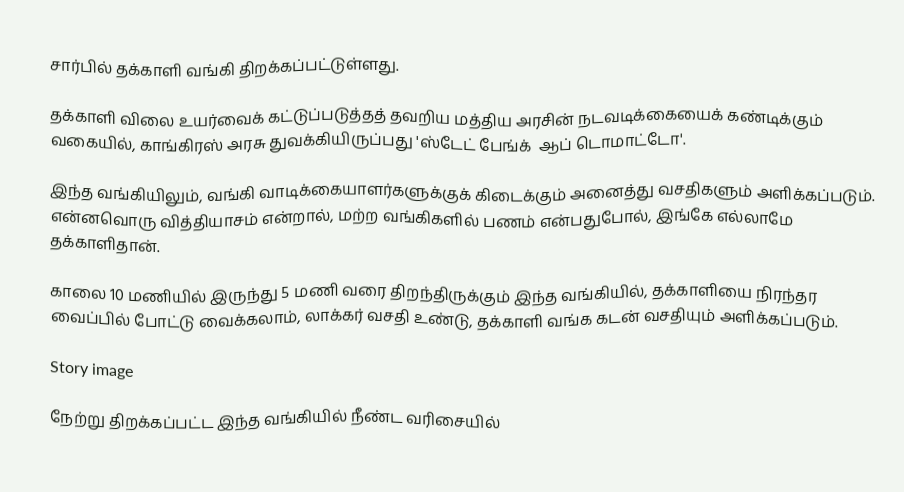சார்பில் தக்காளி வங்கி திறக்கப்பட்டுள்ளது.

தக்காளி விலை உயர்வைக் கட்டுப்படுத்தத் தவறிய மத்திய அரசின் நடவடிக்கையைக் கண்டிக்கும் வகையில், காங்கிரஸ் அரசு துவக்கியிருப்பது 'ஸ்டேட் பேங்க்  ஆப் டொமாட்டோ'.

இந்த வங்கியிலும், வங்கி வாடிக்கையாளர்களுக்குக் கிடைக்கும் அனைத்து வசதிகளும் அளிக்கப்படும். என்னவொரு வித்தியாசம் என்றால், மற்ற வங்கிகளில் பணம் என்பதுபோல், இங்கே எல்லாமே தக்காளிதான்.

காலை 10 மணியில் இருந்து 5 மணி வரை திறந்திருக்கும் இந்த வங்கியில், தக்காளியை நிரந்தர வைப்பில் போட்டு வைக்கலாம், லாக்கர் வசதி உண்டு, தக்காளி வங்க கடன் வசதியும் அளிக்கப்படும்.

Story image

நேற்று திறக்கப்பட்ட இந்த வங்கியில் நீண்ட வரிசையில்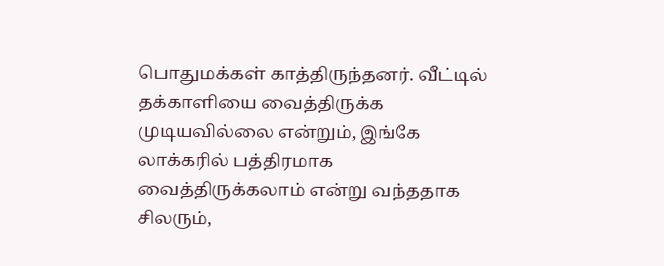பொதுமக்கள் காத்திருந்தனர். வீட்டில் தக்காளியை வைத்திருக்க முடியவில்லை என்றும், இங்கே லாக்கரில் பத்திரமாக வைத்திருக்கலாம் என்று வந்ததாக சிலரும்,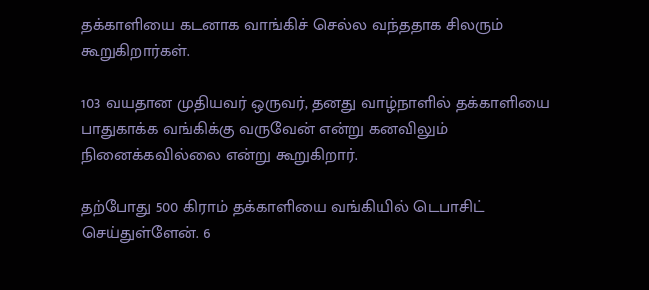தக்காளியை கடனாக வாங்கிச் செல்ல வந்ததாக சிலரும் கூறுகிறார்கள்.

103 வயதான முதியவர் ஒருவர், தனது வாழ்நாளில் தக்காளியை பாதுகாக்க வங்கிக்கு வருவேன் என்று கனவிலும் நினைக்கவில்லை என்று கூறுகிறார்.

தற்போது 500 கிராம் தக்காளியை வங்கியில் டெபாசிட் செய்துள்ளேன். 6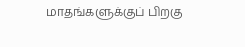மாதங்களுக்குப் பிறகு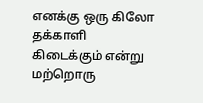எனக்கு ஒரு கிலோ தக்காளி கிடைக்கும் என்று மற்றொரு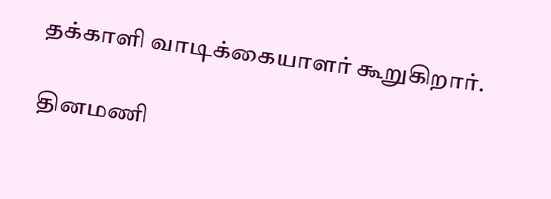தக்காளி வாடிக்கையாளர் கூறுகிறார்.

தினமணி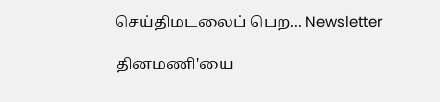செய்திமடலைப் பெற... Newsletter

தினமணி'யை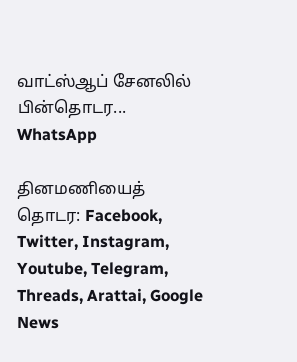வாட்ஸ்ஆப் சேனலில் பின்தொடர... WhatsApp

தினமணியைத் தொடர: Facebook, Twitter, Instagram, Youtube, Telegram, Threads, Arattai, Google News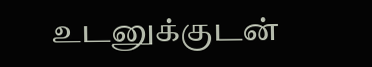உடனுக்குடன்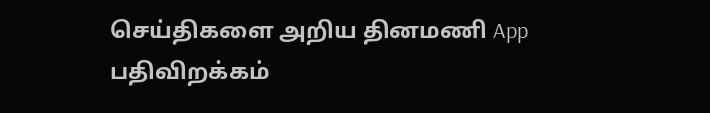செய்திகளை அறிய தினமணி App பதிவிறக்கம்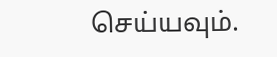செய்யவும்.